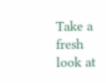Take a fresh look at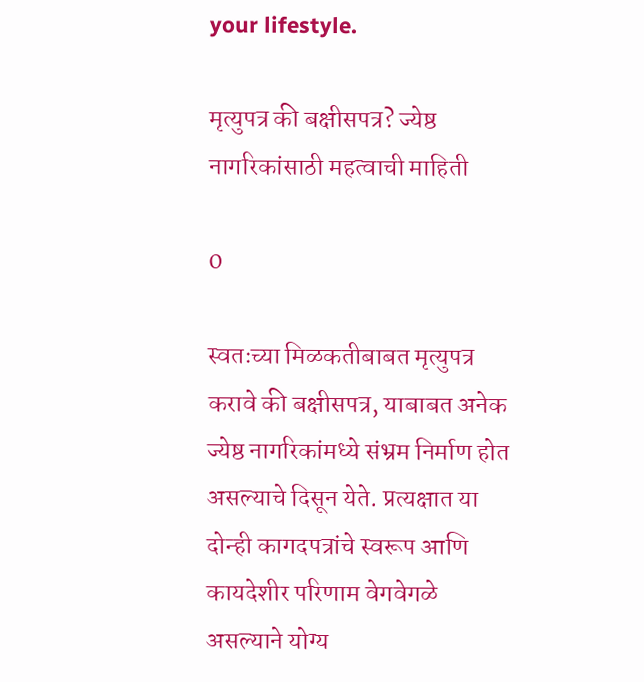your lifestyle.

मृत्युपत्र की बक्षीसपत्र? ज्येष्ठ नागरिकांसाठी महत्वाची माहिती

0

स्वतःच्या मिळकतीबाबत मृत्युपत्र करावे की बक्षीसपत्र, याबाबत अनेक ज्येष्ठ नागरिकांमध्ये संभ्रम निर्माण होत असल्याचे दिसून येते. प्रत्यक्षात या दोन्ही कागदपत्रांचे स्वरूप आणि कायदेशीर परिणाम वेगवेगळे असल्याने योग्य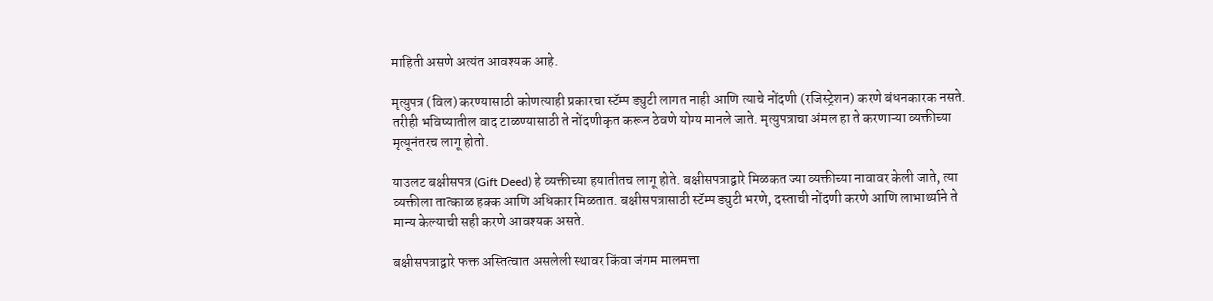माहिती असणे अत्यंत आवश्यक आहे.

मृत्युपत्र (विल) करण्यासाठी कोणत्याही प्रकारचा स्टॅम्प ड्युटी लागत नाही आणि त्याचे नोंदणी (रजिस्ट्रेशन) करणे बंधनकारक नसते. तरीही भविष्यातील वाद टाळण्यासाठी ते नोंदणीकृत करून ठेवणे योग्य मानले जाते. मृत्युपत्राचा अंमल हा ते करणाऱ्या व्यक्तीच्या मृत्यूनंतरच लागू होतो.

याउलट बक्षीसपत्र (Gift Deed) हे व्यक्तीच्या हयातीतच लागू होते. बक्षीसपत्राद्वारे मिळकत ज्या व्यक्तीच्या नावावर केली जाते, त्या व्यक्तीला तात्काळ हक्क आणि अधिकार मिळतात. बक्षीसपत्रासाठी स्टॅम्प ड्युटी भरणे, दस्ताची नोंदणी करणे आणि लाभार्थ्याने ते मान्य केल्याची सही करणे आवश्यक असते.

बक्षीसपत्राद्वारे फक्त अस्तित्वात असलेली स्थावर किंवा जंगम मालमत्ता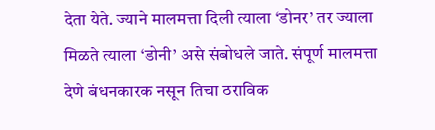देता येते. ज्याने मालमत्ता दिली त्याला ‘डोनर’ तर ज्याला मिळते त्याला ‘डोनी’ असे संबोधले जाते. संपूर्ण मालमत्ता देणे बंधनकारक नसून तिचा ठराविक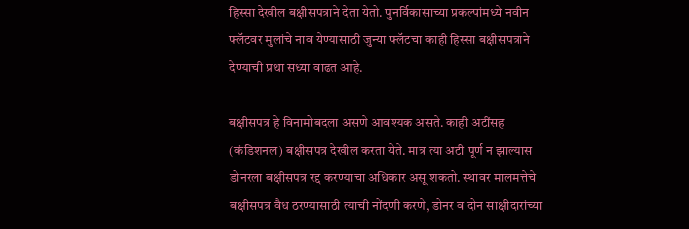हिस्सा देखील बक्षीसपत्राने देता येतो. पुनर्विकासाच्या प्रकल्पांमध्ये नवीन फ्लॅटवर मुलांचे नाव येण्यासाठी जुन्या फ्लॅटचा काही हिस्सा बक्षीसपत्राने देण्याची प्रथा सध्या वाढत आहे.

बक्षीसपत्र हे विनामोबदला असणे आवश्यक असते. काही अटींसह (कंडिशनल) बक्षीसपत्र देखील करता येते. मात्र त्या अटी पूर्ण न झाल्यास डोनरला बक्षीसपत्र रद्द करण्याचा अधिकार असू शकतो. स्थावर मालमत्तेचे बक्षीसपत्र वैध ठरण्यासाठी त्याची नोंदणी करणे, डोनर व दोन साक्षीदारांच्या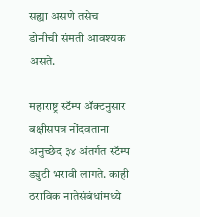सह्या असणे तसेच डोनीची संमती आवश्यक असते.

महाराष्ट्र स्टॅम्प ॲक्टनुसार बक्षीसपत्र नोंदवताना अनुच्छेद ३४ अंतर्गत स्टॅम्प ड्युटी भरावी लागते. काही ठराविक नातेसंबंधांमध्ये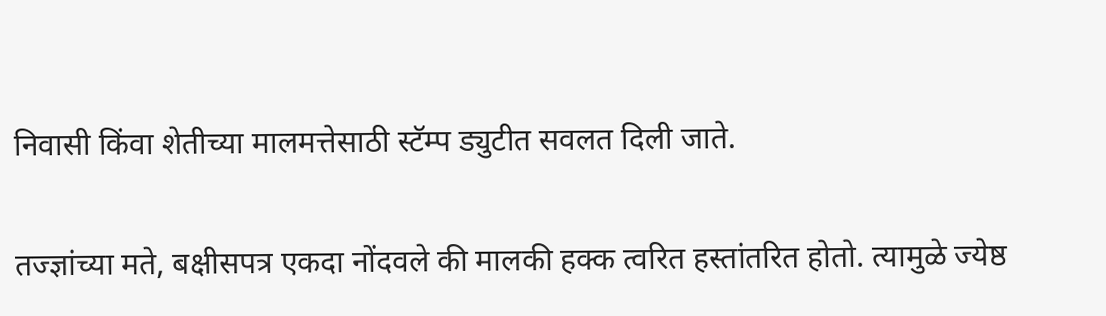निवासी किंवा शेतीच्या मालमत्तेसाठी स्टॅम्प ड्युटीत सवलत दिली जाते.

तज्ज्ञांच्या मते, बक्षीसपत्र एकदा नोंदवले की मालकी हक्क त्वरित हस्तांतरित होतो. त्यामुळे ज्येष्ठ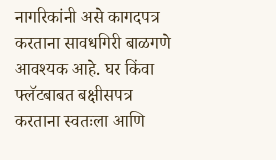नागरिकांनी असे कागदपत्र करताना सावधगिरी बाळगणे आवश्यक आहे. घर किंवा फ्लॅटबाबत बक्षीसपत्र करताना स्वतःला आणि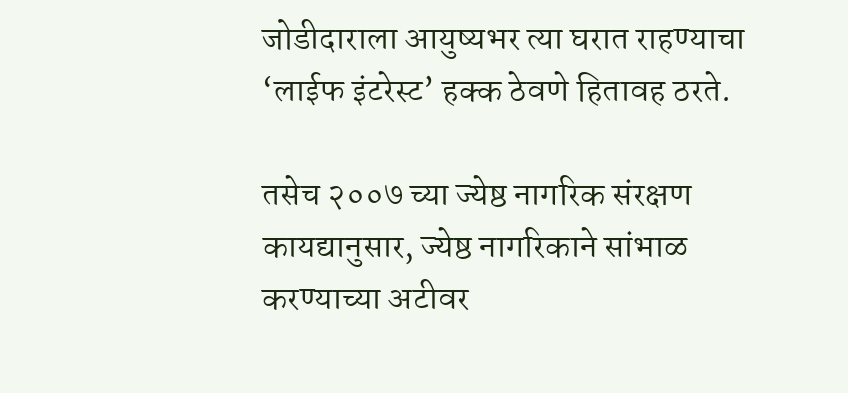जोडीदाराला आयुष्यभर त्या घरात राहण्याचा ‘लाईफ इंटरेस्ट’ हक्क ठेवणे हितावह ठरते.

तसेच २००७ च्या ज्येष्ठ नागरिक संरक्षण कायद्यानुसार, ज्येष्ठ नागरिकाने सांभाळ करण्याच्या अटीवर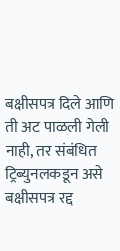बक्षीसपत्र दिले आणि ती अट पाळली गेली नाही, तर संबंधित ट्रिब्युनलकडून असे बक्षीसपत्र रद्द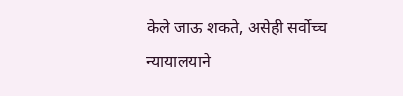केले जाऊ शकते, असेही सर्वोच्च न्यायालयाने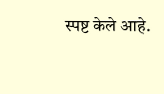स्पष्ट केले आहे.